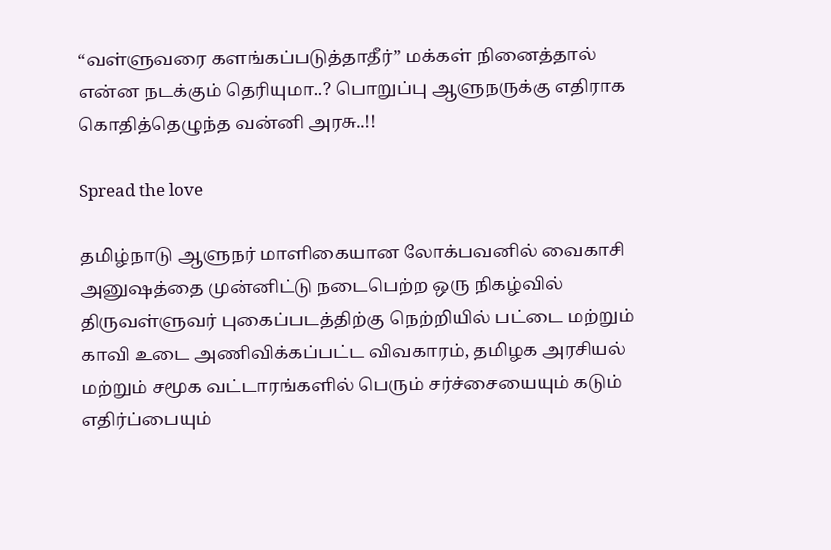“வள்ளுவரை களங்கப்படுத்தாதீர்” மக்கள் நினைத்தால் என்ன நடக்கும் தெரியுமா..? பொறுப்பு ஆளுநருக்கு எதிராக கொதித்தெழுந்த வன்னி அரசு..!!

Spread the love

தமிழ்நாடு ஆளுநர் மாளிகையான லோக்பவனில் வைகாசி அனுஷத்தை முன்னிட்டு நடைபெற்ற ஒரு நிகழ்வில் திருவள்ளுவர் புகைப்படத்திற்கு நெற்றியில் பட்டை மற்றும் காவி உடை அணிவிக்கப்பட்ட விவகாரம், தமிழக அரசியல் மற்றும் சமூக வட்டாரங்களில் பெரும் சர்ச்சையையும் கடும் எதிர்ப்பையும்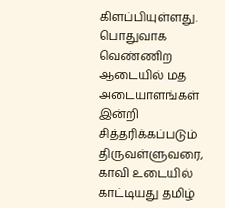கிளப்பியுள்ளது. பொதுவாக வெண்ணிற ஆடையில் மத அடையாளங்கள் இன்றி சித்தரிக்கப்படும் திருவள்ளுவரை, காவி உடையில் காட்டியது தமிழ்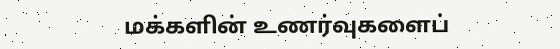மக்களின் உணர்வுகளைப்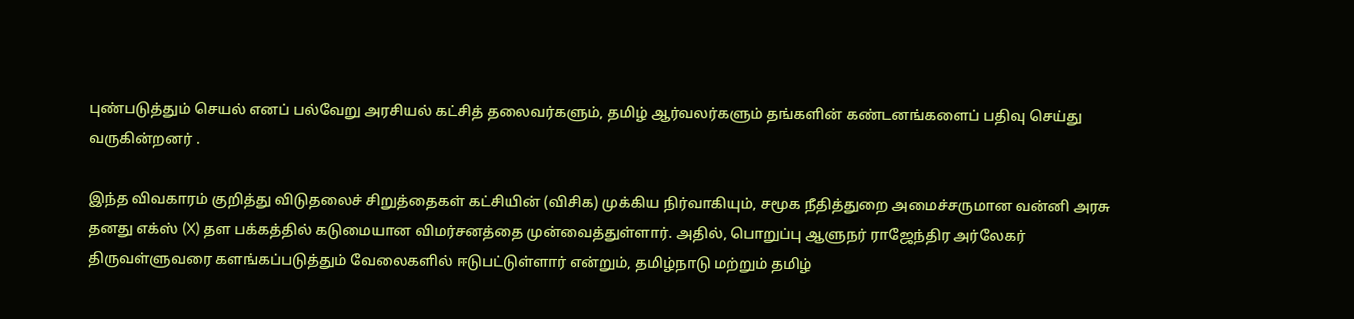புண்படுத்தும் செயல் எனப் பல்வேறு அரசியல் கட்சித் தலைவர்களும், தமிழ் ஆர்வலர்களும் தங்களின் கண்டனங்களைப் பதிவு செய்து வருகின்றனர் .

இந்த விவகாரம் குறித்து விடுதலைச் சிறுத்தைகள் கட்சியின் (விசிக) முக்கிய நிர்வாகியும், சமூக நீதித்துறை அமைச்சருமான வன்னி அரசு தனது எக்ஸ் (X) தள பக்கத்தில் கடுமையான விமர்சனத்தை முன்வைத்துள்ளார். அதில், பொறுப்பு ஆளுநர் ராஜேந்திர அர்லேகர் திருவள்ளுவரை களங்கப்படுத்தும் வேலைகளில் ஈடுபட்டுள்ளார் என்றும், தமிழ்நாடு மற்றும் தமிழ்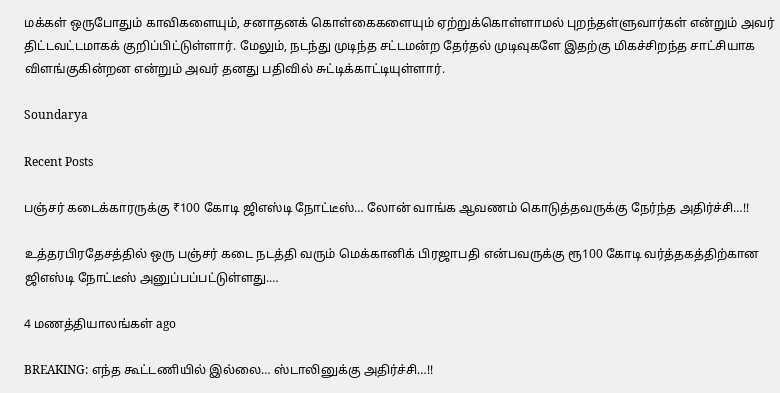மக்கள் ஒருபோதும் காவிகளையும், சனாதனக் கொள்கைகளையும் ஏற்றுக்கொள்ளாமல் புறந்தள்ளுவார்கள் என்றும் அவர் திட்டவட்டமாகக் குறிப்பிட்டுள்ளார். மேலும், நடந்து முடிந்த சட்டமன்ற தேர்தல் முடிவுகளே இதற்கு மிகச்சிறந்த சாட்சியாக விளங்குகின்றன என்றும் அவர் தனது பதிவில் சுட்டிக்காட்டியுள்ளார்.

Soundarya

Recent Posts

பஞ்சர் கடைக்காரருக்கு ₹100 கோடி ஜிஎஸ்டி நோட்டீஸ்… லோன் வாங்க ஆவணம் கொடுத்தவருக்கு நேர்ந்த அதிர்ச்சி…!!

உத்தரபிரதேசத்தில் ஒரு பஞ்சர் கடை நடத்தி வரும் மெக்கானிக் பிரஜாபதி என்பவருக்கு ரூ100 கோடி வர்த்தகத்திற்கான ஜிஎஸ்டி நோட்டீஸ் அனுப்பப்பட்டுள்ளது.…

4 மணத்தியாலங்கள் ago

BREAKING: எந்த கூட்டணியில் இல்லை… ஸ்டாலினுக்கு அதிர்ச்சி…!!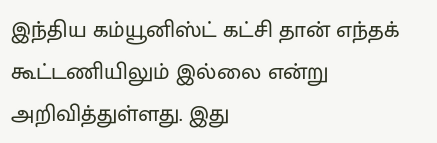இந்திய கம்யூனிஸ்ட் கட்சி தான் எந்தக் கூட்டணியிலும் இல்லை என்று அறிவித்துள்ளது. இது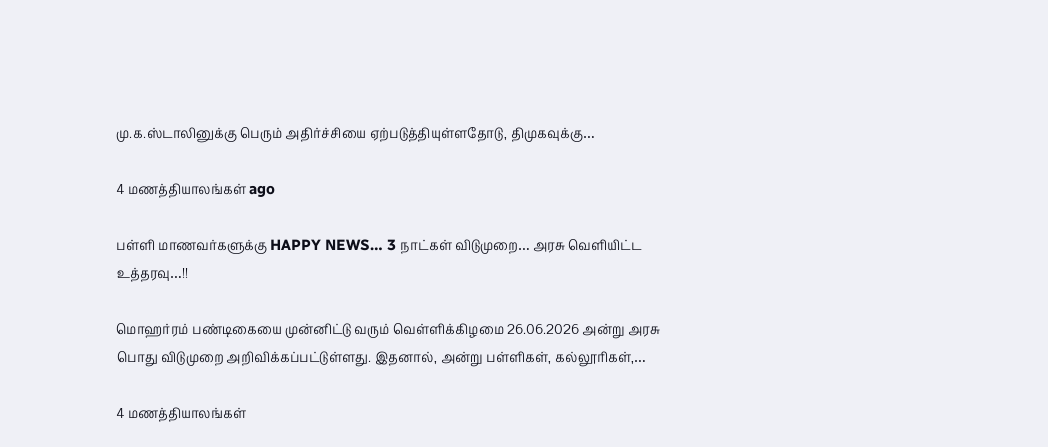மு.க.ஸ்டாலினுக்கு பெரும் அதிர்ச்சியை ஏற்படுத்தியுள்ளதோடு, திமுகவுக்கு…

4 மணத்தியாலங்கள் ago

பள்ளி மாணவர்களுக்கு HAPPY NEWS… 3 நாட்கள் விடுமுறை… அரசு வெளியிட்ட உத்தரவு…!!

மொஹர்ரம் பண்டிகையை முன்னிட்டு வரும் வெள்ளிக்கிழமை 26.06.2026 அன்று அரசு பொது விடுமுறை அறிவிக்கப்பட்டுள்ளது. இதனால், அன்று பள்ளிகள், கல்லூரிகள்,…

4 மணத்தியாலங்கள்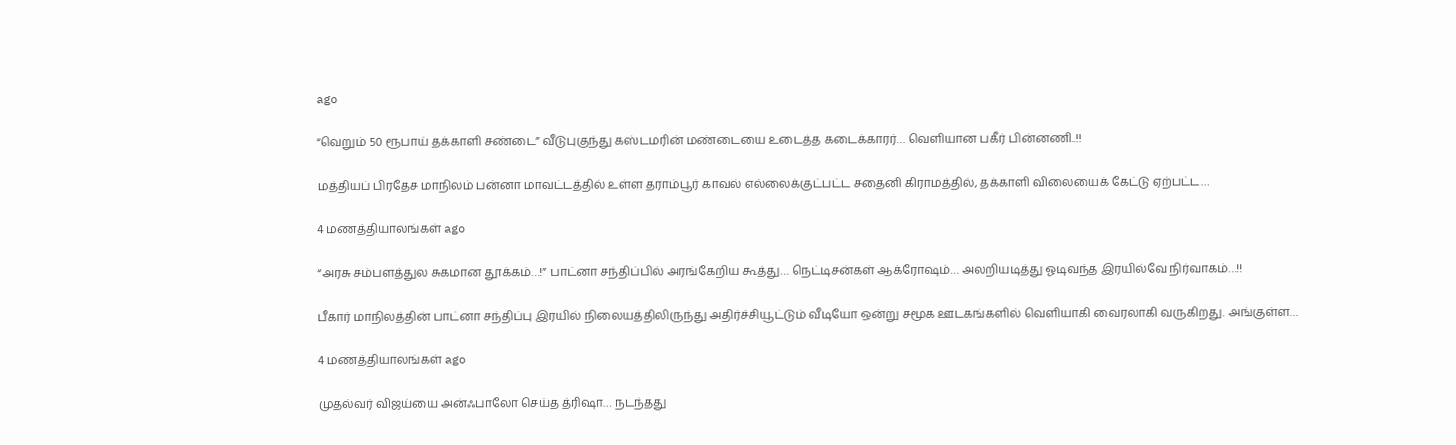ago

“வெறும் 50 ரூபாய் தக்காளி சண்டை” வீடுபுகுந்து கஸ்டமரின் மண்டையை உடைத்த கடைக்காரர்… வெளியான பகீர் பின்னணி..!!

மத்தியப் பிரதேச மாநிலம் பன்னா மாவட்டத்தில் உள்ள தராம்பூர் காவல் எல்லைக்குட்பட்ட சதைனி கிராமத்தில், தக்காளி விலையைக் கேட்டு ஏற்பட்ட…

4 மணத்தியாலங்கள் ago

“அரசு சம்பளத்துல சுகமான தூக்கம்…!” பாட்னா சந்திப்பில் அரங்கேறிய கூத்து… நெட்டிசன்கள் ஆக்ரோஷம்… அலறியடித்து ஓடிவந்த இரயில்வே நிர்வாகம்…!!

பீகார் மாநிலத்தின் பாட்னா சந்திப்பு இரயில் நிலையத்திலிருந்து அதிர்ச்சியூட்டும் வீடியோ ஒன்று சமூக ஊடகங்களில் வெளியாகி வைரலாகி வருகிறது. அங்குள்ள…

4 மணத்தியாலங்கள் ago

முதல்வர் விஜய்யை அன்ஃபாலோ செய்த த்ரிஷா… நடந்தது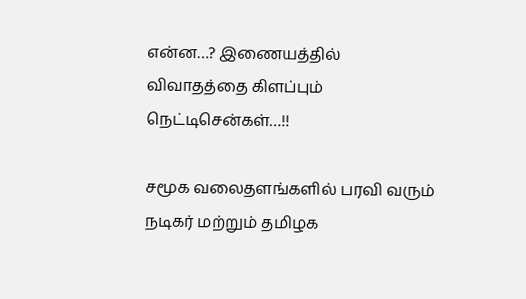என்ன…? இணையத்தில் விவாதத்தை கிளப்பும் நெட்டிசென்கள்…!!

சமூக வலைதளங்களில் பரவி வரும் நடிகர் மற்றும் தமிழக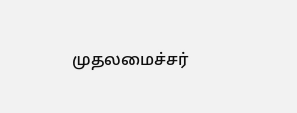முதலமைச்சர்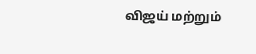விஜய் மற்றும்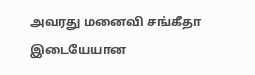அவரது மனைவி சங்கீதா இடையேயான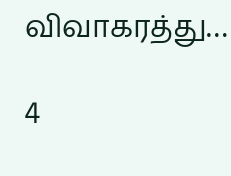விவாகரத்து…

4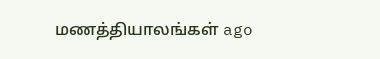மணத்தியாலங்கள் ago